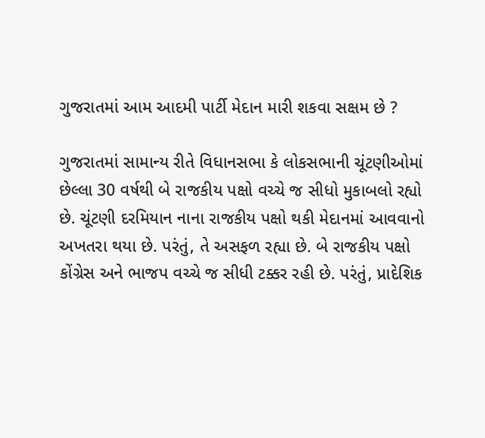ગુજરાતમાં આમ આદમી પાર્ટી મેદાન મારી શકવા સક્ષમ છે ?

ગુજરાતમાં સામાન્ય રીતે વિધાનસભા કે લોકસભાની ચૂંટણીઓમાં છેલ્લા 30 વર્ષથી બે રાજકીય પક્ષો વચ્ચે જ સીધો મુકાબલો રહ્યો છે. ચૂંટણી દરમિયાન નાના રાજકીય પક્ષો થકી મેદાનમાં આવવાનો અખતરા થયા છે. પરંતું, તે અસફળ રહ્યા છે. બે રાજકીય પક્ષો કોંગ્રેસ અને ભાજપ વચ્ચે જ સીધી ટક્કર રહી છે. પરંતું, પ્રાદેશિક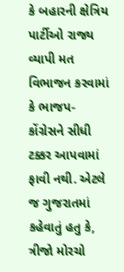કે બહારની ક્ષેત્રિય પાર્ટીઓ રાજ્ય વ્યાપી મત વિભાજન કરવામાં કે ભાજપ-કોંગ્રેસને સીધી ટક્કર આપવામાં ફાવી નથી. એટલે જ ગુજરાતમાં કહેવાતું હતુ કે, ત્રીજો મોરચો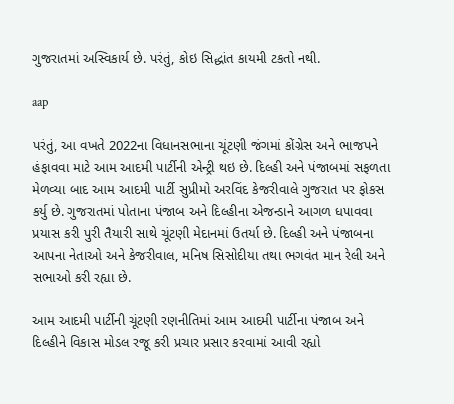ગુજરાતમાં અસ્વિકાર્ય છે. પરંતું, કોઇ સિદ્ધાંત કાયમી ટકતો નથી.

aap

પરંતું, આ વખતે 2022ના વિધાનસભાના ચૂંટણી જંગમાં કોંગ્રેસ અને ભાજપને હંફાવવા માટે આમ આદમી પાર્ટીની એન્ટ્રી થઇ છે. દિલ્હી અને પંજાબમાં સફળતા મેળવ્યા બાદ આમ આદમી પાર્ટી સુપ્રીમો અરવિંદ કેજરીવાલે ગુજરાત પર ફોકસ કર્યુ છે. ગુજરાતમાં પોતાના પંજાબ અને દિલ્હીના એજન્ડાને આગળ ધપાવવા પ્રયાસ કરી પુરી તૈયારી સાથે ચૂંટણી મેદાનમાં ઉતર્યા છે. દિલ્હી અને પંજાબના આપના નેતાઓ અને કેજરીવાલ, મનિષ સિસોદીયા તથા ભગવંત માન રેલી અને સભાઓ કરી રહ્યા છે.

આમ આદમી પાર્ટીની ચૂંટણી રણનીતિમાં આમ આદમી પાર્ટીના પંજાબ અને દિલ્હીને વિકાસ મોડલ રજૂ કરી પ્રચાર પ્રસાર કરવામાં આવી રહ્યો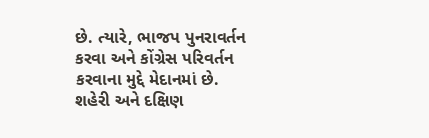છે. ત્યારે, ભાજપ પુનરાવર્તન કરવા અને કોંગ્રેસ પરિવર્તન કરવાના મુદ્દે મેદાનમાં છે. શહેરી અને દક્ષિણ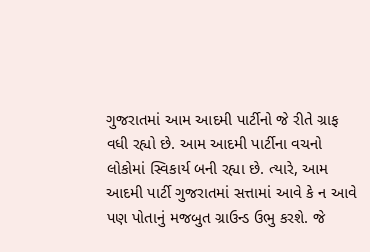ગુજરાતમાં આમ આદમી પાર્ટીનો જે રીતે ગ્રાફ વધી રહ્યો છે. આમ આદમી પાર્ટીના વચનો લોકોમાં સ્વિકાર્ય બની રહ્યા છે. ત્યારે, આમ આદમી પાર્ટી ગુજરાતમાં સત્તામાં આવે કે ન આવે પણ પોતાનું મજબુત ગ્રાઉન્ડ ઉભુ કરશે. જે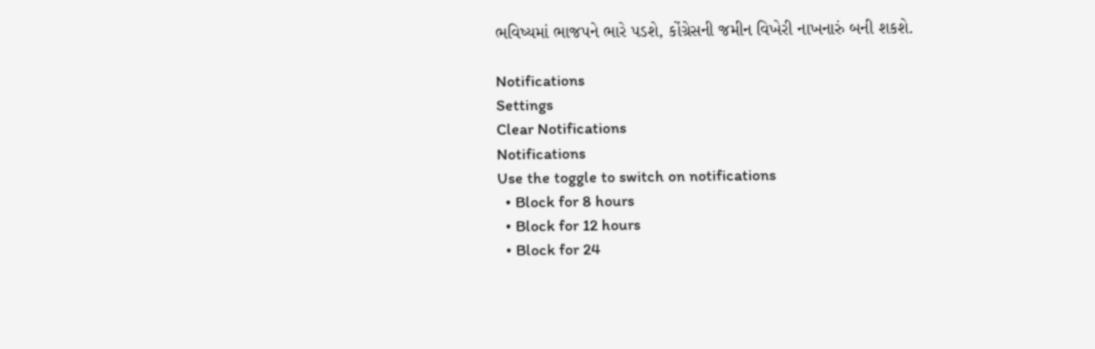ભવિષ્યમાં ભાજપને ભારે પડશે, કોંગ્રેસની જમીન વિખેરી નાખનારું બની શકશે.

Notifications
Settings
Clear Notifications
Notifications
Use the toggle to switch on notifications
  • Block for 8 hours
  • Block for 12 hours
  • Block for 24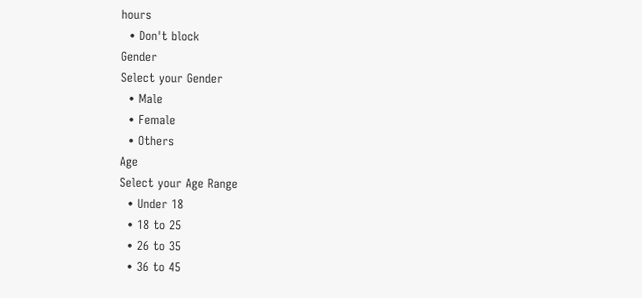hours
  • Don't block
Gender
Select your Gender
  • Male
  • Female
  • Others
Age
Select your Age Range
  • Under 18
  • 18 to 25
  • 26 to 35
  • 36 to 45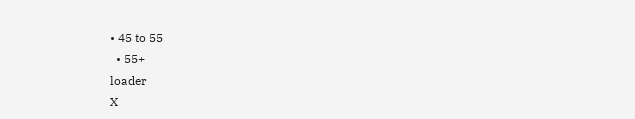• 45 to 55
  • 55+
loader
X